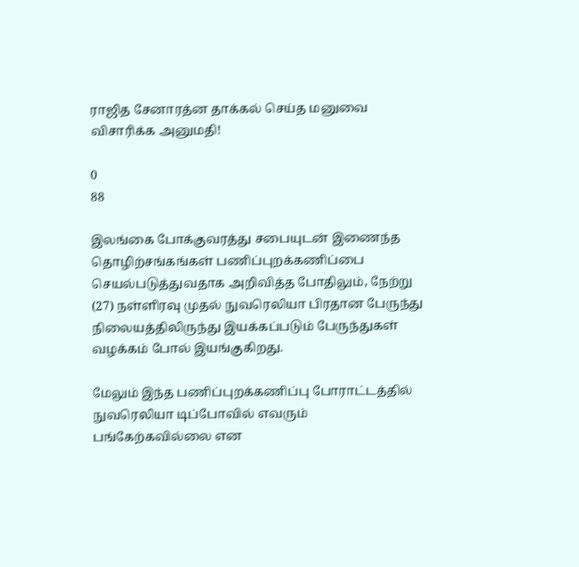ராஜித சேனாரத்ன தாக்கல் செய்த மனுவை விசாரிக்க அனுமதி!

0
88

இலங்கை போக்குவரத்து சபையுடன் இணைந்த தொழிற்சங்கங்கள் பணிப்புறக்கணிப்பை செயல்படுத்துவதாக அறிவித்த போதிலும், நேற்று (27) நள்ளிரவு முதல் நுவரெலியா பிரதான பேருந்து நிலையத்திலிருந்து இயக்கப்படும் பேருந்துகள் வழக்கம் போல் இயங்குகிறது.

மேலும் இந்த பணிப்புறக்கணிப்பு போராட்டத்தில் நுவரெலியா டிப்போவில் எவரும் பங்கேற்கவில்லை என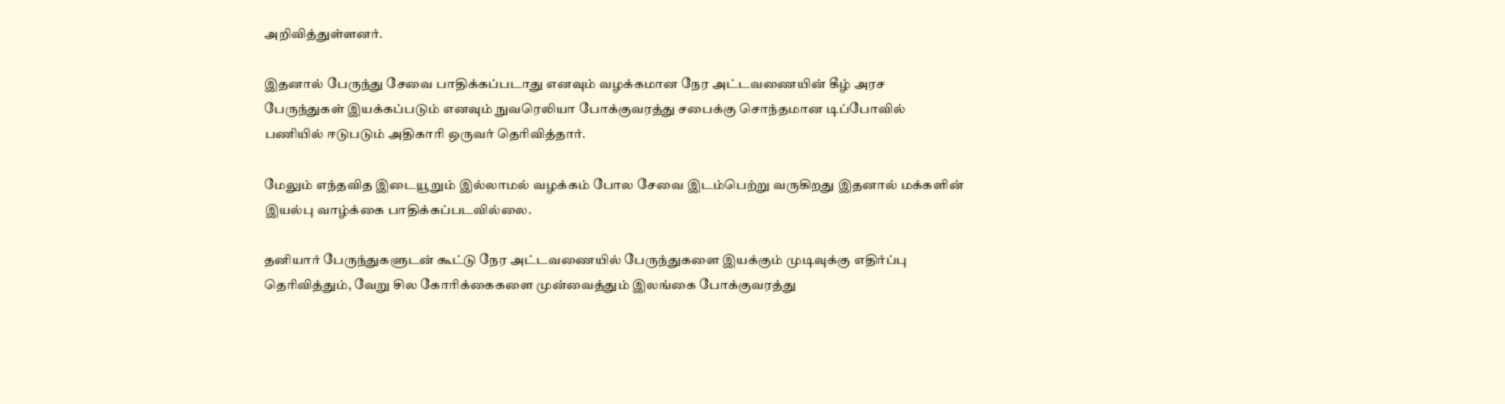அறிவித்துள்ளனர்.

இதனால் பேருந்து சேவை பாதிக்கப்படாது எனவும் வழக்கமான நேர அட்டவணையின் கீழ் அரச பேருந்துகள் இயக்கப்படும் எனவும் நுவரெலியா போக்குவரத்து சபைக்கு சொந்தமான டிப்போவில் பணியில் ஈடுபடும் அதிகாரி ஒருவர் தெரிவித்தார்.

மேலும் எந்தவித இடையூறும் இல்லாமல் வழக்கம் போல சேவை இடம்பெற்று வருகிறது இதனால் மக்களின் இயல்பு வாழ்க்கை பாதிக்கப்படவில்லை.

தனியார் பேருந்துகளுடன் கூட்டு நேர அட்டவணையில் பேருந்துகளை இயக்கும் முடிவுக்கு எதிர்ப்பு தெரிவித்தும், வேறு சில கோரிக்கைகளை முன்வைத்தும் இலங்கை போக்குவரத்து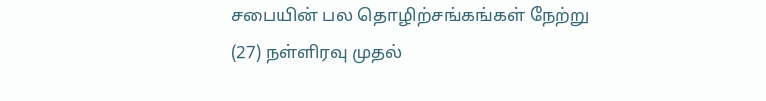சபையின் பல தொழிற்சங்கங்கள் நேற்று (27) நள்ளிரவு முதல்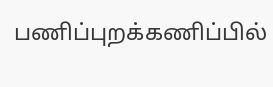பணிப்புறக்கணிப்பில்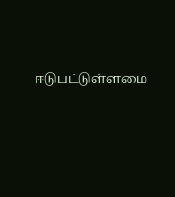ஈடுபட்டுள்ளமை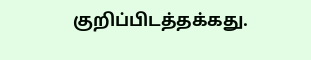குறிப்பிடத்தக்கது.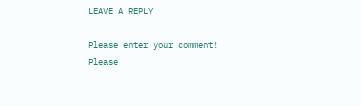LEAVE A REPLY

Please enter your comment!
Please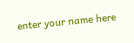enter your name here